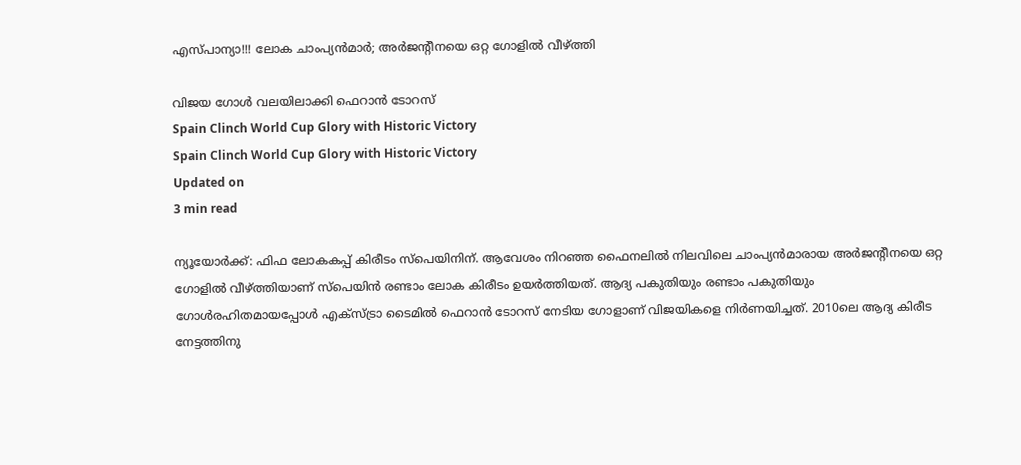എസ്പാന്യാ!!! ലോക ചാംപ്യൻമാർ; അർജന്റീനയെ ഒറ്റ ഗോളിൽ വീഴ്ത്തി

വിജയ ഗോൾ വലയിലാക്കി ഫെറാൻ ടോറസ്
Spain Clinch World Cup Glory with Historic Victory
Spain Clinch World Cup Glory with Historic Victory
Updated on
3 min read

ന്യൂയോർക്ക്: ഫിഫ ലോകകപ്പ് കിരീടം സ്പെയിനിന്. ആവേശം നിറഞ്ഞ ഫൈനലിൽ നിലവിലെ ചാംപ്യൻമാരായ അർജന്റീനയെ ഒറ്റ ഗോളിൽ വീഴ്ത്തിയാണ് സ്പെയിൻ രണ്ടാം ലോക കിരീടം ഉയർത്തിയത്. ആദ്യ പകുതിയും രണ്ടാം പകുതിയും ഗോൾരഹിതമായപ്പോൾ എക്സ്ട്രാ ടൈമിൽ ഫെറാൻ ടോറസ് നേടിയ ഗോളാണ് വിജയികളെ നിർണയിച്ചത്. 2010ലെ ആദ്യ കിരീട നേട്ടത്തിനു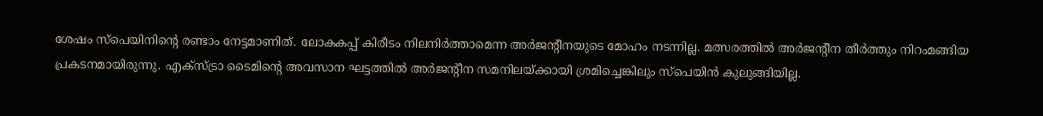ശേഷം സ്പെയിനി‍ന്റെ രണ്ടാം നേട്ടമാണിത്. ലോകകപ്പ് കിരീടം നിലനിർത്താമെന്ന അർജന്റീനയുടെ മോഹം നടന്നില്ല. മത്സരത്തിൽ അർജന്റീന തീർത്തും നിറംമങ്ങിയ പ്രകടനമായിരുന്നു. എക്സ്ട്രാ ടൈമിന്റെ അവസാന ഘട്ടത്തിൽ അർജന്റീന സമനിലയ്ക്കായി ശ്രമിച്ചെങ്കിലും സ്പെയിൻ കുലുങ്ങിയില്ല.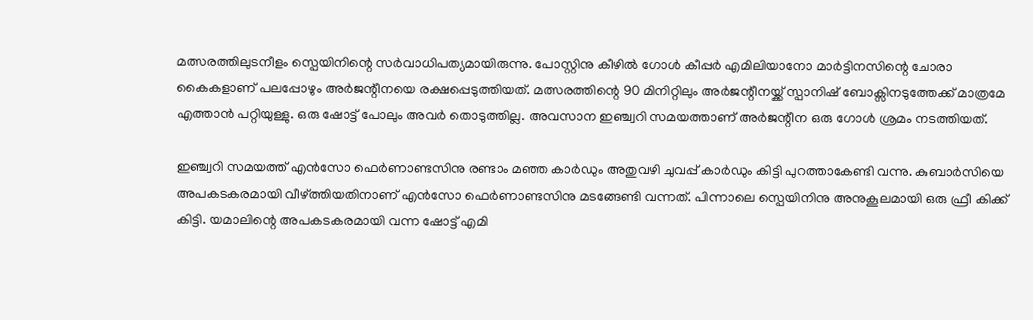മത്സരത്തിലുടനീളം സ്പെയിനിന്റെ സർവാധിപത്യമായിരുന്നു. പോസ്റ്റിനു കീഴിൽ ഗോൾ കീപ്പർ എമിലിയാനോ മാർട്ടിനസിന്റെ ചോരാ കൈകളാണ് പലപ്പോഴും അർജന്റീനയെ രക്ഷപ്പെടുത്തിയത്. മത്സരത്തിന്റെ 90 മിനിറ്റിലും അർജന്റീനയ്ക്ക് സ്പാനിഷ് ബോക്സിനടുത്തേക്ക് മാത്രമേ എത്താൻ പറ്റിയുള്ളു. ഒരു ഷോട്ട് പോലും അവർ തൊടുത്തില്ല. അവസാന ഇഞ്ച്വറി സമയത്താണ് അർജന്റീന ഒരു ഗോൾ ശ്രമം നടത്തിയത്.

ഇഞ്ച്വറി സമയത്ത് എൻസോ ഫെർണാണ്ടസിനു രണ്ടാം മഞ്ഞ കാർഡും അതുവഴി ചുവപ്പ് കാർഡും കിട്ടി പുറത്താകേണ്ടി വന്നു. കുബാർസിയെ അപകടകരമായി വീഴ്ത്തിയതിനാണ് എൻസോ ഫെർണാണ്ടസിനു മടങ്ങേണ്ടി വന്നത്. പിന്നാലെ സ്പെയിനിനു അനുകൂലമായി ഒരു ഫ്രീ കിക്ക് കിട്ടി. യമാലിന്റെ അപകടകരമായി വന്ന ഷോട്ട് എമി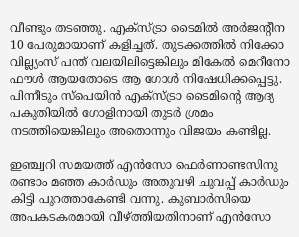വീണ്ടും തടഞ്ഞു. എക്സ്ട്രാ ടൈമിൽ അർജന്റീന 10 പേരുമായാണ് കളിച്ചത്. തുടക്കത്തിൽ നിക്കോ വില്ല്യംസ് പന്ത് വലയിലിട്ടെങ്കിലും മികേൽ മെറീനോ ഫൗൾ ആയതോടെ ആ ഗോൾ നിഷേധിക്കപ്പെട്ടു. പിന്നീടും സ്പെയിൻ എക്സ്ട്രാ ടൈമിന്റെ ആദ്യ പകുതിയിൽ ഗോളിനായി തുടർ ശ്രമം നടത്തിയെങ്കിലും അതൊന്നും വിജയം കണ്ടില്ല.

ഇഞ്ച്വറി സമയത്ത് എൻസോ ഫെർണാണ്ടസിനു രണ്ടാം മഞ്ഞ കാർഡും അതുവഴി ചുവപ്പ് കാർഡും കിട്ടി പുറത്താകേണ്ടി വന്നു. കുബാർസിയെ അപകടകരമായി വീഴ്ത്തിയതിനാണ് എൻസോ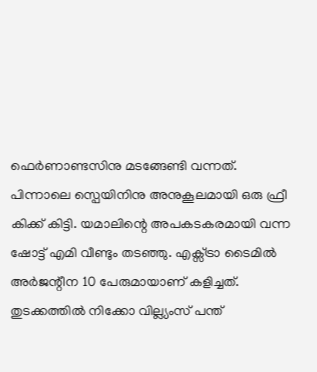ഫെർണാണ്ടസിനു മടങ്ങേണ്ടി വന്നത്. പിന്നാലെ സ്പെയിനിനു അനുകൂലമായി ഒരു ഫ്രീ കിക്ക് കിട്ടി. യമാലിന്റെ അപകടകരമായി വന്ന ഷോട്ട് എമി വീണ്ടും തടഞ്ഞു. എക്സ്ട്രാ ടൈമിൽ അർജന്റീന 10 പേരുമായാണ് കളിച്ചത്. തുടക്കത്തിൽ നിക്കോ വില്ല്യംസ് പന്ത്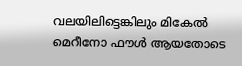വലയിലിട്ടെങ്കിലും മികേൽ മെറീനോ ഫൗൾ ആയതോടെ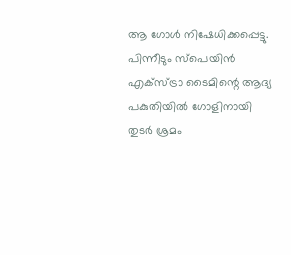ആ ഗോൾ നിഷേധിക്കപ്പെട്ടു. പിന്നീടും സ്പെയിൻ എക്സ്ട്രാ ടൈമിന്റെ ആദ്യ പകുതിയിൽ ഗോളിനായി തുടർ ശ്രമം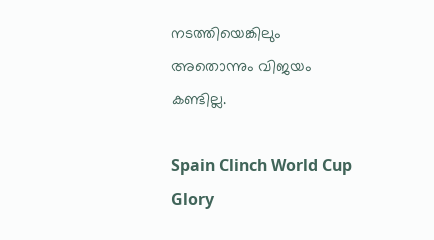നടത്തിയെങ്കിലും അതൊന്നും വിജയം കണ്ടില്ല.

Spain Clinch World Cup Glory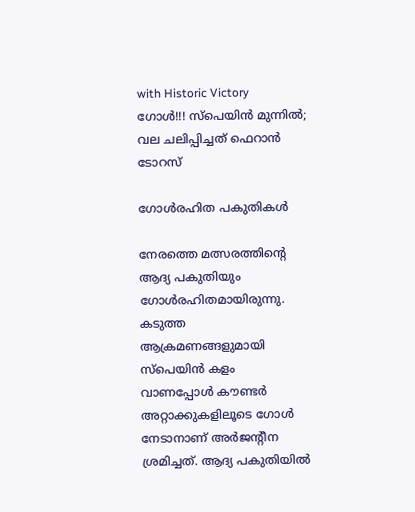with Historic Victory
ഗോൾ!!! സ്പെയിൻ മുന്നിൽ; വല ചലിപ്പിച്ചത് ഫെറാൻ ടോറസ്

ഗോൾരഹിത പകുതികൾ

നേരത്തെ മത്സരത്തിന്റെ ആദ്യ പകുതിയും ഗോൾരഹിതമായിരുന്നു. കടുത്ത ആക്രമണങ്ങളുമായി സ്പെയിൻ കളം വാണപ്പോൾ കൗണ്ടർ അറ്റാക്കുകളിലൂടെ ഗോൾ നേടാനാണ് അർജന്റീന ശ്രമിച്ചത്. ആദ്യ പകുതിയിൽ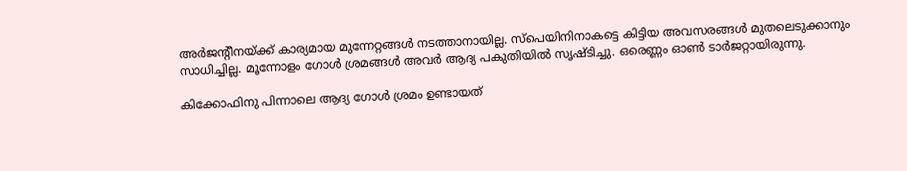അർജന്റീനയ്ക്ക് കാര്യമായ മുന്നേറ്റങ്ങൾ നടത്താനായില്ല. സ്പെയിനിനാകട്ടെ കിട്ടിയ അവസരങ്ങൾ മുതലെടുക്കാനും സാധിച്ചില്ല. മൂന്നോളം ഗോൾ ശ്രമങ്ങൾ അവർ ആദ്യ പകുതിയിൽ സൃഷ്ടിച്ചു. ഒരെണ്ണം ഓൺ ടാർജറ്റായിരുന്നു.

കിക്കോഫിനു പിന്നാലെ ആദ്യ ഗോൾ ശ്രമം ഉണ്ടായത്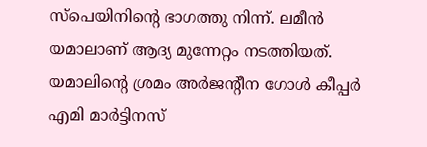സ്പെയിനിന്റെ ഭാഗത്തു നിന്ന്. ലമീൻ യമാലാണ് ആദ്യ മുന്നേറ്റം നടത്തിയത്. യമാലിന്റെ ശ്രമം അർജന്റീന ഗോൾ കീപ്പർ എമി മാർട്ടിനസ്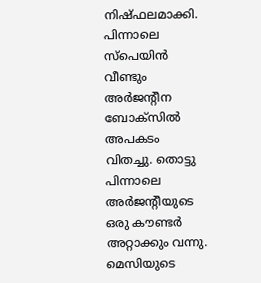നിഷ്ഫലമാക്കി. പിന്നാലെ സ്പെയിൻ വീണ്ടും അർജന്റീന ബോക്സിൽ അപകടം വിതച്ചു. തൊട്ടു പിന്നാലെ അർജന്റീയുടെ ഒരു കൗണ്ടർ അറ്റാക്കും വന്നു. മെസിയുടെ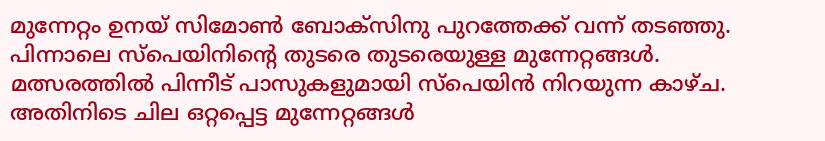മുന്നേറ്റം ഉനയ് സിമോൺ ബോക്സിനു പുറത്തേക്ക് വന്ന് തടഞ്ഞു. പിന്നാലെ സ്പെയിനിന്റെ തുടരെ തുടരെയുള്ള മുന്നേറ്റങ്ങൾ. മത്സരത്തിൽ പിന്നീട് പാസുകളുമായി സ്പെയിൻ നിറയുന്ന കാഴ്ച. അതിനിടെ ചില ഒറ്റപ്പെട്ട മുന്നേറ്റങ്ങൾ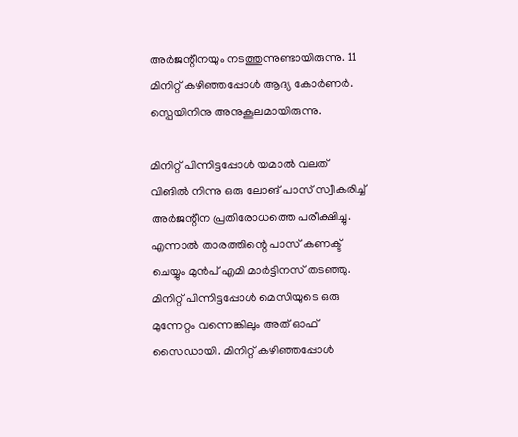അർജന്റീനയും നടത്തുന്നുണ്ടായിരുന്നു. 11 മിനിറ്റ് കഴിഞ്ഞപ്പോൾ ആദ്യ കോർണർ. സ്പെയിനിനു അനുകൂലമായിരുന്നു.

മിനിറ്റ് പിന്നിട്ടപ്പോൾ യമാൽ വലത് വിങിൽ നിന്നു ഒരു ലോങ് പാസ് സ്വീകരിച്ച് അർജന്റീന പ്രതിരോധത്തെ പരീക്ഷിച്ചു. എന്നാൽ താരത്തിന്റെ പാസ് കണക്ട് ചെയ്യും മുൻപ് എമി മാർട്ടിനസ് തടഞ്ഞു. മിനിറ്റ് പിന്നിട്ടപ്പോൾ മെസിയുടെ ഒരു മുന്നേറ്റം വന്നെങ്കിലും അത് ഓഫ് സൈഡായി. മിനിറ്റ് കഴിഞ്ഞപ്പോൾ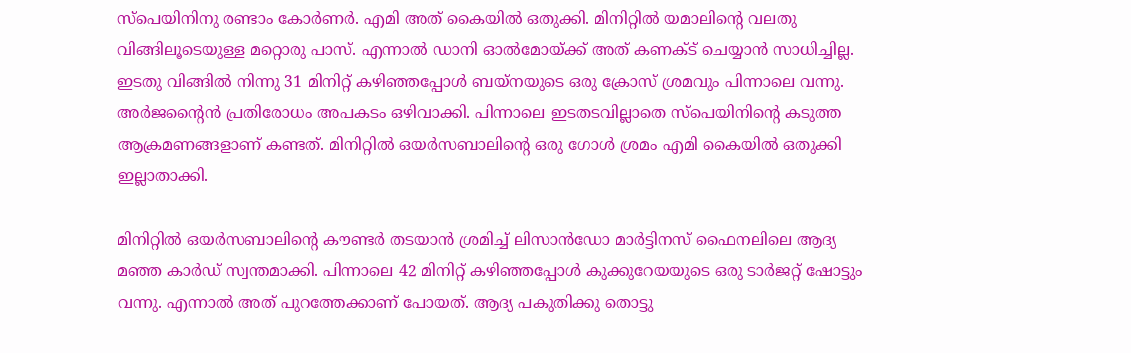സ്പെയിനിനു രണ്ടാം കോർണർ. എമി അത് കൈയിൽ ഒതുക്കി. മിനിറ്റിൽ യമാലിന്റെ വലതു വിങ്ങിലൂടെയുള്ള മറ്റൊരു പാസ്. എന്നാൽ ഡാനി ഓൽമോയ്ക്ക് അത് കണക്ട് ചെയ്യാൻ സാധിച്ചില്ല. ഇടതു വിങ്ങിൽ നിന്നു 31 മിനിറ്റ് കഴിഞ്ഞപ്പോൾ ബയ്നയുടെ ഒരു ക്രോസ് ശ്രമവും പിന്നാലെ വന്നു. അർജന്റൈൻ പ്രതിരോധം അപകടം ഒഴിവാക്കി. പിന്നാലെ ഇടതടവില്ലാതെ സ്പെയിനിന്റെ കടുത്ത ആക്രമണങ്ങളാണ് കണ്ടത്. മിനിറ്റിൽ ഒയർസബാലിന്റെ ഒരു ഗോൾ ശ്രമം എമി കൈയിൽ ഒതുക്കി ഇല്ലാതാക്കി.

മിനിറ്റിൽ ഒയർസബാലിന്റെ കൗണ്ടർ തടയാൻ ശ്രമിച്ച് ലിസാൻഡോ മാർട്ടിനസ് ഫൈനലിലെ ആദ്യ മഞ്ഞ കാർഡ് സ്വന്തമാക്കി. പിന്നാലെ 42 മിനിറ്റ് കഴിഞ്ഞപ്പോൾ കുക്കുറേയയുടെ ഒരു ടാർജറ്റ് ഷോട്ടും വന്നു. എന്നാൽ അത് പുറത്തേക്കാണ് പോയത്. ആദ്യ പകുതിക്കു തൊട്ടു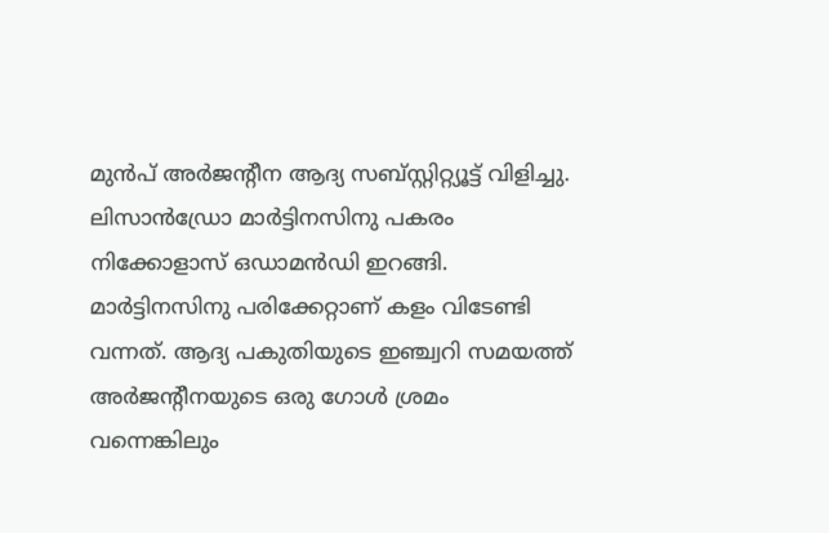മുൻപ് അർജന്റീന ആദ്യ സബ്സ്റ്റിറ്റ്യൂട്ട് വിളിച്ചു. ലിസാൻഡ്രോ മാർട്ടിനസിനു പകരം നിക്കോളാസ് ഒഡാമൻഡി ഇറങ്ങി. മാർട്ടിനസിനു പരിക്കേറ്റാണ് കളം വിടേണ്ടി വന്നത്. ആദ്യ പകുതിയുടെ ഇഞ്ച്വറി സമയത്ത് അർജന്റീനയുടെ ഒരു ഗോൾ ശ്രമം വന്നെങ്കിലും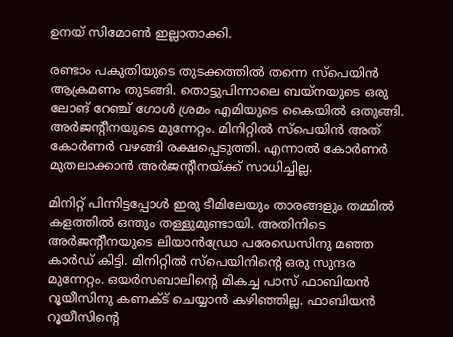ഉനയ് സിമോൺ ഇല്ലാതാക്കി.

രണ്ടാം പകുതിയുടെ തുടക്കത്തിൽ തന്നെ സ്പെയിൻ ആക്രമണം തുടങ്ങി. തൊട്ടുപിന്നാലെ ബയ്നയുടെ ഒരു ലോങ് റേഞ്ച് ഗോൾ ശ്രമം എമിയുടെ കൈയിൽ ഒതുങ്ങി. അർജന്റീനയുടെ മുന്നേറ്റം. മിനിറ്റിൽ സ്പെയിൻ അത് കോർണർ വഴങ്ങി രക്ഷപ്പെടുത്തി. എന്നാൽ കോർണർ മുതലാക്കാൻ അർജന്റീനയ്ക്ക് സാധിച്ചില്ല.

മിനിറ്റ് പിന്നിട്ടപ്പോൾ ഇരു ടീമിലേയും താരങ്ങളും തമ്മിൽ കളത്തിൽ ഒന്തും തള്ളുമുണ്ടായി. അതിനിടെ അർജന്റീനയുടെ ലിയാൻഡ്രോ പരേഡെസിനു മഞ്ഞ കാർഡ് കിട്ടി. മിനിറ്റിൽ സ്പെയിനിന്റെ ഒരു സുന്ദര മുന്നേറ്റം. ഒയർസബാലിന്റെ മികച്ച പാസ് ഫാബിയൻ റൂയീസിനു കണക്ട് ചെയ്യാൻ കഴിഞ്ഞില്ല. ഫാബിയൻ റൂയീസിന്റെ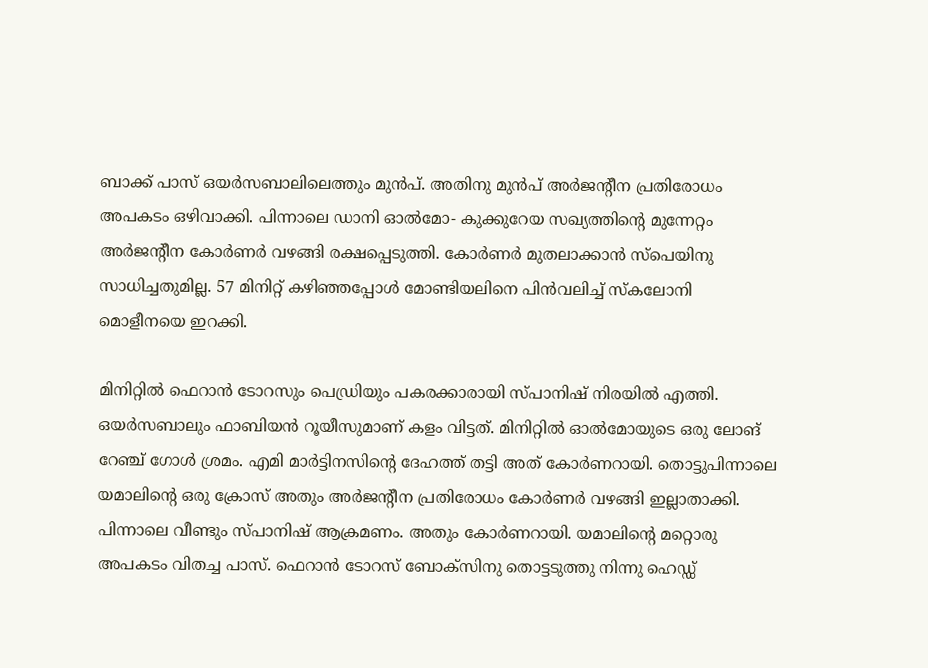ബാക്ക് പാസ് ഒയർസബാലിലെത്തും മുൻപ്. അതിനു മുൻപ് അർജന്റീന പ്രതിരോധം അപകടം ഒഴിവാക്കി. പിന്നാലെ ‍ഡാനി ഓൽമോ- കുക്കുറേയ സഖ്യത്തിന്റെ മുന്നേറ്റം അർജന്റീന കോർണർ വഴങ്ങി രക്ഷപ്പെടുത്തി. കോർണർ മുതലാക്കാൻ സ്പെയിനു സാധിച്ചതുമില്ല. 57 മിനിറ്റ് കഴിഞ്ഞപ്പോൾ മോണ്ടിയലിനെ പിൻവലിച്ച് സ്കലോനി മൊളീനയെ ഇറക്കി.

മിനിറ്റിൽ ഫെറാൻ ടോറസും പെഡ്രിയും പകരക്കാരായി സ്പാനിഷ് നിരയിൽ എത്തി. ഒയർസബാലും ഫാബിയൻ റൂയീസുമാണ് കളം വിട്ടത്. മിനിറ്റിൽ ഓൽമോയുടെ ഒരു ലോങ് റേഞ്ച് ഗോൾ ശ്രമം. എമി മാർട്ടിനസിന്റെ ദേഹത്ത് തട്ടി അത് കോർണറായി. തൊട്ടുപിന്നാലെ യമാലിന്റെ ഒരു ക്രോസ് അതും അർജന്റീന പ്രതിരോധം കോർണർ വഴങ്ങി ഇല്ലാതാക്കി. പിന്നാലെ വീണ്ടും സ്പാനിഷ് ആക്രമണം. അതും കോർണറായി. യമാലിന്റെ മറ്റൊരു അപകടം വിതച്ച പാസ്. ഫെറാൻ ടോറസ് ബോക്സിനു തൊട്ടടുത്തു നിന്നു ഹെഡ്ഡ്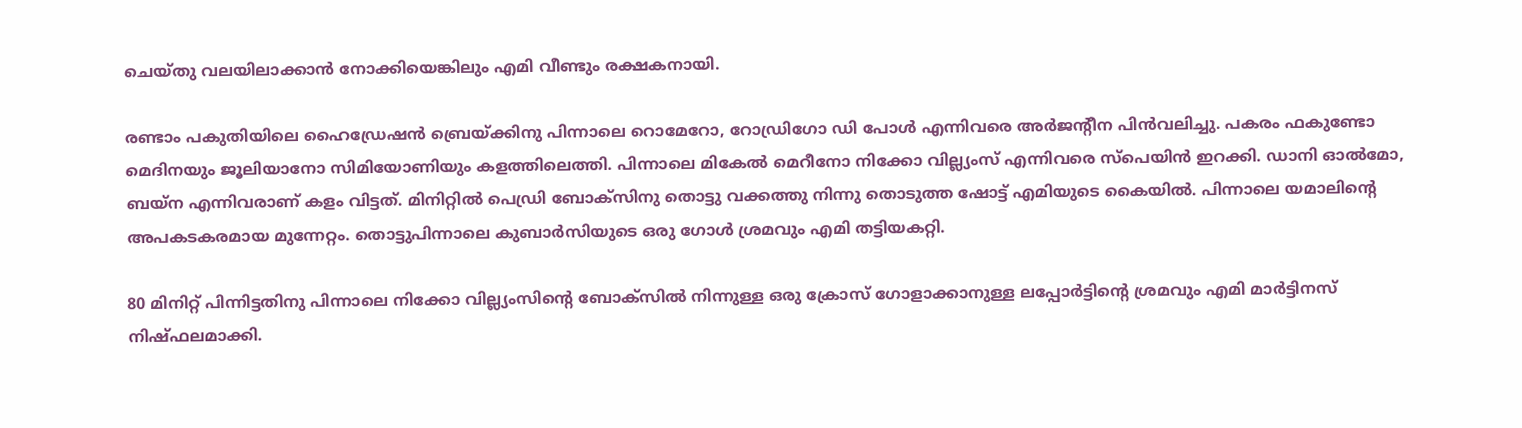ചെയ്തു വലയിലാക്കാൻ നോക്കിയെങ്കിലും എമി വീണ്ടും രക്ഷകനായി.

രണ്ടാം പകുതിയിലെ ഹൈഡ്രേഷന്‍ ബ്രെയ്ക്കിനു പിന്നാലെ റൊമേറോ, റോഡ്രിഗോ ഡി പോള്‍ എന്നിവരെ അര്‍ജന്റീന പിന്‍വലിച്ചു. പകരം ഫകുണ്ടോ മെദിനയും ജൂലിയാനോ സിമിയോണിയും കളത്തിലെത്തി. പിന്നാലെ മികേൽ മെറീനോ നിക്കോ വില്ല്യംസ് എന്നിവരെ സ്പെയിൻ ഇറക്കി. ഡാനി ഓൽമോ, ബയ്ന എന്നിവരാണ് കളം വിട്ടത്. മിനിറ്റിൽ പെഡ്രി ബോക്സിനു തൊട്ടു വക്കത്തു നിന്നു തൊടുത്ത ഷോട്ട് എമിയുടെ കൈയിൽ. പിന്നാലെ യമാലിന്റെ അപകടകരമായ മുന്നേറ്റം. തൊട്ടുപിന്നാലെ കുബാർസിയുടെ ഒരു ഗോൾ ശ്രമവും എമി തട്ടിയകറ്റി.

80 മിനിറ്റ് പിന്നിട്ടതിനു പിന്നാലെ നിക്കോ വില്ല്യംസിന്റെ ബോക്സിൽ നിന്നുള്ള ഒരു ക്രോസ് ഗോളാക്കാനുള്ള ലപ്പോർട്ടിന്റെ ശ്രമവും എമി മാർട്ടിനസ് നിഷ്ഫലമാക്കി.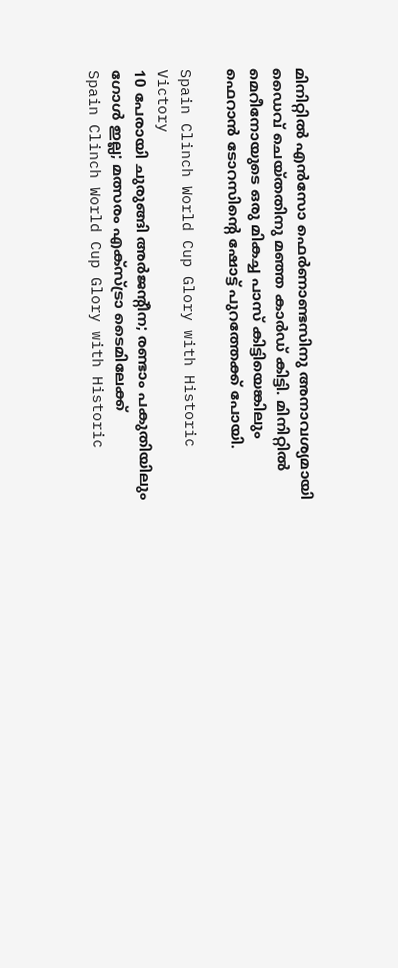മിനിറ്റിൽ എൻസോ ഫെർണാണ്ടസിനു അനാവശ്യമായി ഡൈവ് ചെയ്തതിനു മഞ്ഞ കാർഡ് കിട്ടി. മിനിറ്റിൽ മെറീനോയുടെ ഒരു മികച്ച പാസ് കിട്ടിയെങ്കിലും ഫെറാൻ‌ ടോറസിന്റെ ഷോട്ട് പുറത്തേക്ക് പോയി.

Spain Clinch World Cup Glory with Historic Victory
10 പേരായി ചുരുങ്ങി അർജന്റീന; രണ്ടാം പകുതിയിലും ഗോൾ ഇല്ല; മത്സരം എക്സ്ട്രാ ടൈമിലേക്ക്
Spain Clinch World Cup Glory with Historic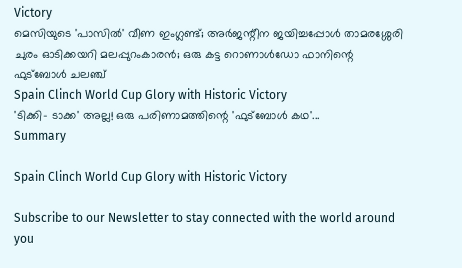Victory
മെസിയുടെ 'പാസിൽ' വീണ ഇംഗ്ലണ്ട്; അർജന്റീന ജയിച്ചപ്പോൾ താമരശ്ശേരി ചുരം ഓടിക്കയറി മലപ്പുറംകാരൻ; ഒരു കട്ട റൊണാൾഡോ ഫാനിന്റെ ഫുട്ബോൾ ചലഞ്ച്
Spain Clinch World Cup Glory with Historic Victory
'ടിക്കി- ടാക്ക' അല്ല! ഒരു പരിണാമത്തിന്റെ 'ഫുട്ബോൾ കഥ'...
Summary

Spain Clinch World Cup Glory with Historic Victory

Subscribe to our Newsletter to stay connected with the world around you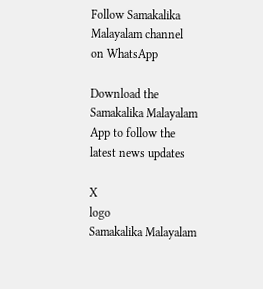Follow Samakalika Malayalam channel on WhatsApp

Download the Samakalika Malayalam App to follow the latest news updates

X
logo
Samakalika Malayalam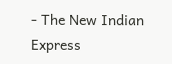- The New Indian Express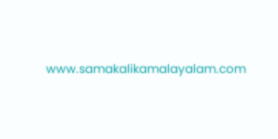www.samakalikamalayalam.com